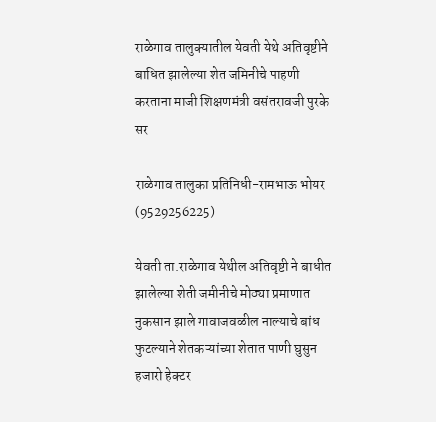राळेगाव तालुक्यातील येवती येथे अतिवृष्टीने बाधित झालेल्या शेत जमिनीचे पाहणी करताना माजी शिक्षणमंत्री वसंतरावजी पुरके सर

राळेगाव तालुका प्रतिनिधी-रामभाऊ भोयर (9529256225)

येवती ता.राळेगाव येथील अतिवृष्टी ने बाधीत झालेल्या शेती जमीनीचे मोठ्या प्रमाणात नुकसान झाले गावाजवळील नाल्याचे बांध फुटल्याने शेतकऱ्यांच्या शेतात पाणी घुसुन हजारो हेक्टर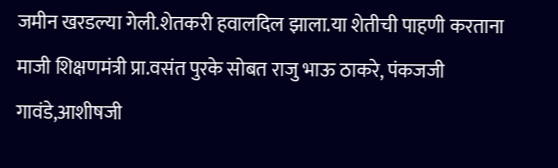जमीन खरडल्या गेली.शेतकरी हवालदिल झाला.या शेतीची पाहणी करताना माजी शिक्षणमंत्री प्रा.वसंत पुरके सोबत राजु भाऊ ठाकरे, पंकजजी गावंडे,आशीषजी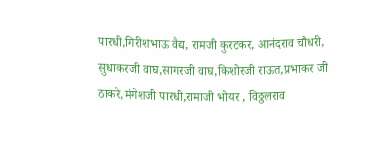पारधी,गिरीशभाऊ वैद्य, रामजी कुरटकर, आनंदराव चौधरी, सुधाकरजी वाघ,सागरजी वाघ,किशोरजी राऊत,प्रभाकर जी ठाकरे,मंगेशजी पारधी,रामाजी भोयर , विठ्ठलराव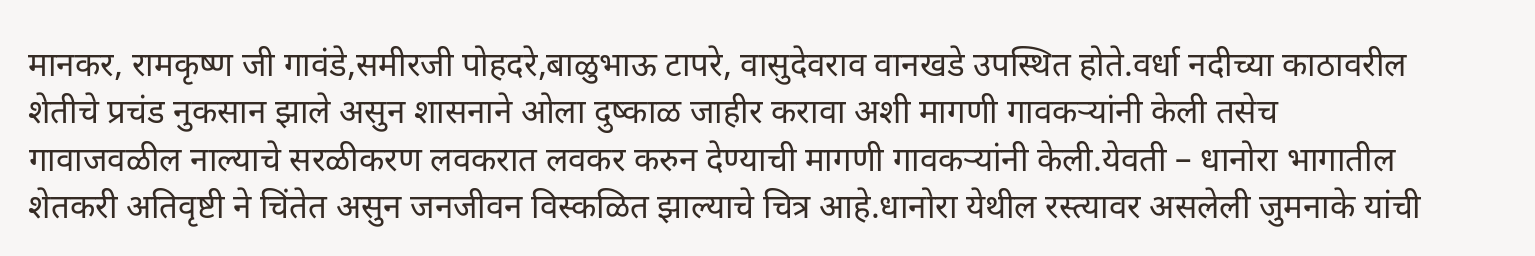मानकर, रामकृष्ण जी गावंडे,समीरजी पोहदरे,बाळुभाऊ टापरे, वासुदेवराव वानखडे उपस्थित होते.वर्धा नदीच्या काठावरील शेतीचे प्रचंड नुकसान झाले असुन शासनाने ओला दुष्काळ जाहीर करावा अशी मागणी गावकऱ्यांनी केली तसेच गावाजवळील नाल्याचे सरळीकरण लवकरात लवकर करुन देण्याची मागणी गावकऱ्यांनी केली.येवती – धानोरा भागातील शेतकरी अतिवृष्टी ने चिंतेत असुन जनजीवन विस्कळित झाल्याचे चित्र आहे.धानोरा येथील रस्त्यावर असलेली जुमनाके यांची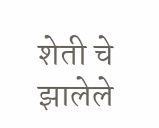शेती चे झालेले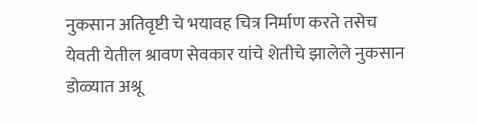नुकसान अतिवृष्टी चे भयावह चित्र निर्माण करते तसेच येवती येतील श्रावण सेवकार यांचे शेतीचे झालेले नुकसान डोळ्यात अश्रू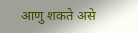आणु शकते असे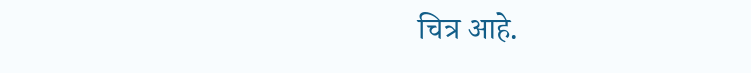चित्र आहे.